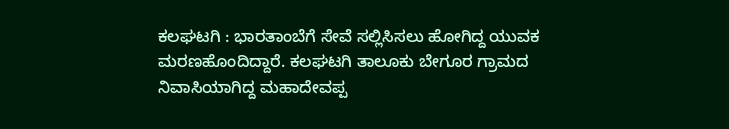ಕಲಘಟಗಿ : ಭಾರತಾಂಬೆಗೆ ಸೇವೆ ಸಲ್ಲಿಸಿಸಲು ಹೋಗಿದ್ದ ಯುವಕ ಮರಣಹೊಂದಿದ್ದಾರೆ. ಕಲಘಟಗಿ ತಾಲೂಕು ಬೇಗೂರ ಗ್ರಾಮದ ನಿವಾಸಿಯಾಗಿದ್ದ ಮಹಾದೇವಪ್ಪ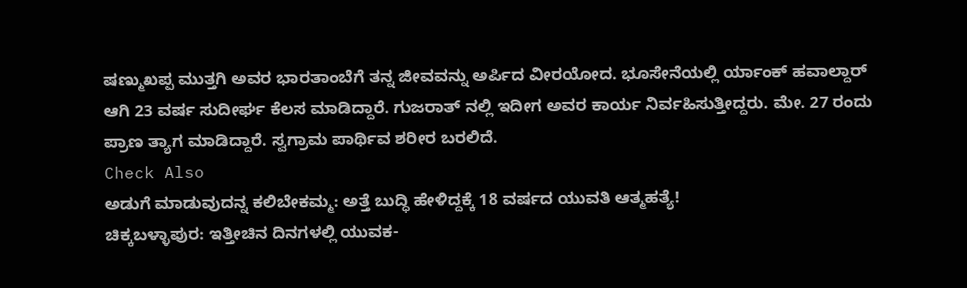ಷಣ್ಮುಖಪ್ಪ ಮುತ್ತಗಿ ಅವರ ಭಾರತಾಂಬೆಗೆ ತನ್ನ ಜೀವವನ್ನು ಅರ್ಪಿದ ವೀರಯೋದ. ಭೂಸೇನೆಯಲ್ಲಿ ರ್ಯಾಂಕ್ ಹವಾಲ್ದಾರ್ ಆಗಿ 23 ವರ್ಷ ಸುದೀರ್ಘ ಕೆಲಸ ಮಾಡಿದ್ದಾರೆ. ಗುಜರಾತ್ ನಲ್ಲಿ ಇದೀಗ ಅವರ ಕಾರ್ಯ ನಿರ್ವಹಿಸುತ್ತೀದ್ದರು. ಮೇ. 27 ರಂದು ಪ್ರಾಣ ತ್ಯಾಗ ಮಾಡಿದ್ದಾರೆ. ಸ್ವಗ್ರಾಮ ಪಾರ್ಥಿವ ಶರೀರ ಬರಲಿದೆ.
Check Also
ಅಡುಗೆ ಮಾಡುವುದನ್ನ ಕಲಿಬೇಕಮ್ಮ: ಅತ್ತೆ ಬುದ್ಧಿ ಹೇಳಿದ್ದಕ್ಕೆ 18 ವರ್ಷದ ಯುವತಿ ಆತ್ಮಹತ್ಯೆ!
ಚಿಕ್ಕಬಳ್ಳಾಪುರ: ಇತ್ತೀಚಿನ ದಿನಗಳಲ್ಲಿ ಯುವಕ-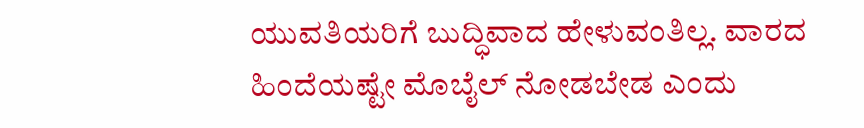ಯುವತಿಯರಿಗೆ ಬುದ್ಧಿವಾದ ಹೇಳುವಂತಿಲ್ಲ. ವಾರದ ಹಿಂದೆಯಷ್ಟೇ ಮೊಬೈಲ್ ನೋಡಬೇಡ ಎಂದು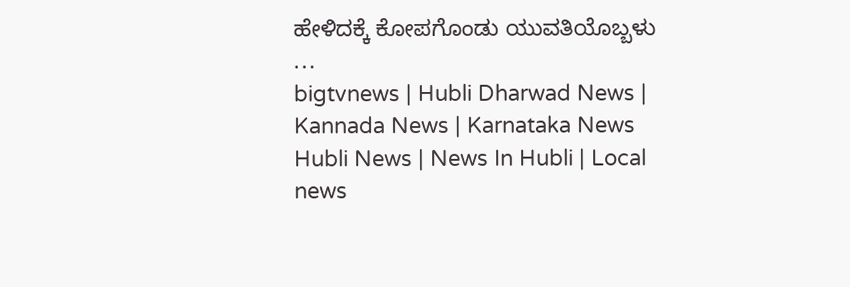ಹೇಳಿದಕ್ಕೆ ಕೋಪಗೊಂಡು ಯುವತಿಯೊಬ್ಬಳು …
bigtvnews | Hubli Dharwad News | Kannada News | Karnataka News Hubli News | News In Hubli | Local news